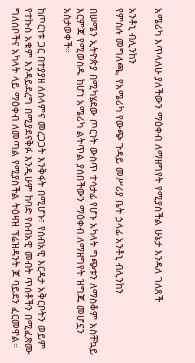አሜሪካ እጥላለሁ ያለችውን ማዕቀብ ለማዘግየት የሚያስችል ሁኔታ እንዳለ ገለጸች

አንቶኒ ብሊንከን
የምስሉ መግለጫ, የአሜሪካ የውጭ ጉዳይ መሥሪያ ቤት ኃላፊ አንቶኒ ብሊንከን

በሠሜን ኢትዮጵያ በሚካሄደው ጦርነት ውስጥ ተሳታፊ የሆኑ አካላት ግጭቱን ለማስቆም አስቸኳይ እርምጃ የሚወስዱ ከሆነ አሜሪካ ልትጥል ያሰበችውን ማዕቀብ ለማዘግየት ዝግጁ መሆኗን አስታወቀች።

ከጦርነቱ ጋር በተያያዘ ለሰላምና መረጋጋት እንቅፋት በሚሆኑ፣ የሰብአዊ እርዳታ አቅርቦትን ወይም የተኩስ አቁም እንዳይደረግ በሚያደናቅፉ እንዲሁም ከባድ የሰብአዊ መብት ጥሰቶችን በሚፈጽሙ ግለሰቦችና አካላት ላይ ማዕቀብ ለመጣል የሚያስችል ትዕዛዝ ፕሬዝዳንት ጆ ባይደን ፈርመዋል።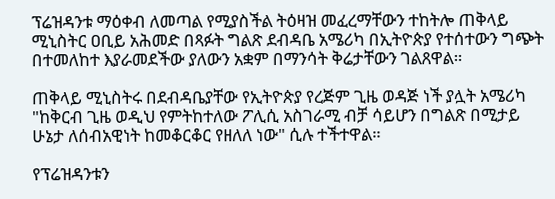ፕሬዝዳንቱ ማዕቀብ ለመጣል የሚያስችል ትዕዛዝ መፈረማቸውን ተከትሎ ጠቅላይ ሚኒስትር ዐቢይ አሕመድ በጻፉት ግልጽ ደብዳቤ አሜሪካ በኢትዮጵያ የተሰተውን ግጭት በተመለከተ እያራመደችው ያለውን አቋም በማንሳት ቅሬታቸውን ገልጸዋል።

ጠቅላይ ሚኒስትሩ በደብዳቤያቸው የኢትዮጵያ የረጅም ጊዜ ወዳጅ ነች ያሏት አሜሪካ "ከቅርብ ጊዜ ወዲህ የምትከተለው ፖሊሲ አስገራሚ ብቻ ሳይሆን በግልጽ በሚታይ ሁኔታ ለሰብአዊነት ከመቆርቆር የዘለለ ነው" ሲሉ ተችተዋል።

የፕሬዝዳንቱን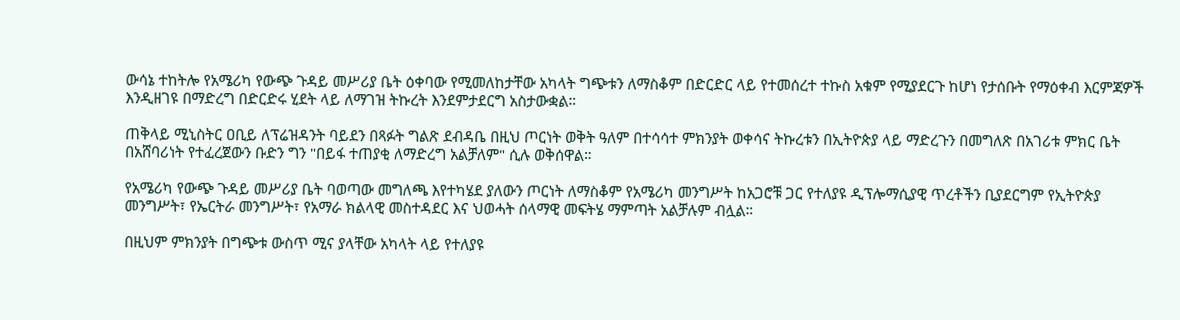ውሳኔ ተከትሎ የአሜሪካ የውጭ ጉዳይ መሥሪያ ቤት ዕቀባው የሚመለከታቸው አካላት ግጭቱን ለማስቆም በድርድር ላይ የተመሰረተ ተኩስ አቁም የሚያደርጉ ከሆነ የታሰቡት የማዕቀብ እርምጃዎች እንዲዘገዩ በማድረግ በድርድሩ ሂደት ላይ ለማገዝ ትኩረት እንደምታደርግ አስታውቋል።

ጠቅላይ ሚኒስትር ዐቢይ ለፕሬዝዳንት ባይደን በጻፉት ግልጽ ደብዳቤ በዚህ ጦርነት ወቅት ዓለም በተሳሳተ ምክንያት ወቀሳና ትኩረቱን በኢትዮጵያ ላይ ማድረጉን በመግለጽ በአገሪቱ ምክር ቤት በአሸባሪነት የተፈረጀውን ቡድን ግን "በይፋ ተጠያቂ ለማድረግ አልቻለም" ሲሉ ወቅሰዋል።

የአሜሪካ የውጭ ጉዳይ መሥሪያ ቤት ባወጣው መግለጫ እየተካሄደ ያለውን ጦርነት ለማስቆም የአሜሪካ መንግሥት ከአጋሮቹ ጋር የተለያዩ ዲፕሎማሲያዊ ጥረቶችን ቢያደርግም የኢትዮጵያ መንግሥት፣ የኤርትራ መንግሥት፣ የአማራ ክልላዊ መስተዳደር እና ህወሓት ሰላማዊ መፍትሄ ማምጣት አልቻሉም ብሏል።

በዚህም ምክንያት በግጭቱ ውስጥ ሚና ያላቸው አካላት ላይ የተለያዩ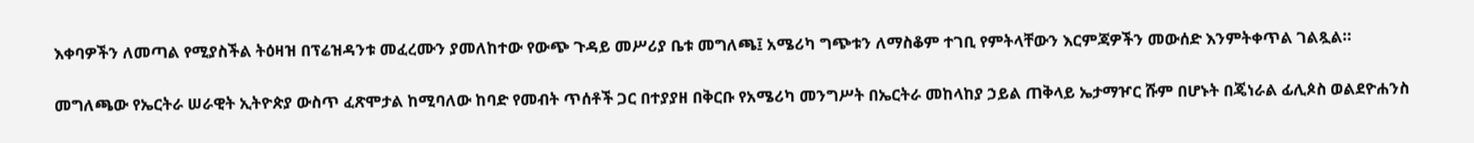እቀባዎችን ለመጣል የሚያስችል ትዕዛዝ በፕሬዝዳንቱ መፈረሙን ያመለከተው የውጭ ጉዳይ መሥሪያ ቤቱ መግለጫ፤ አሜሪካ ግጭቱን ለማስቆም ተገቢ የምትላቸውን እርምጃዎችን መውሰድ እንምትቀጥል ገልጿል።

መግለጫው የኤርትራ ሠራዊት ኢትዮጵያ ውስጥ ፈጽሞታል ከሚባለው ከባድ የመብት ጥሰቶች ጋር በተያያዘ በቅርቡ የአሜሪካ መንግሥት በኤርትራ መከላከያ ኃይል ጠቅላይ ኤታማዦር ሹም በሆኑት በጄነራል ፊሊጶስ ወልደዮሐንስ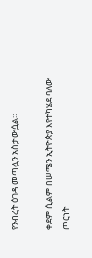የንብረት ዕገዳ መጣሏን አስታውሷል።

ቀደም ሲልም በሠሜን ኢትዮጵያ እየተካሄደ ባለው ጦርነት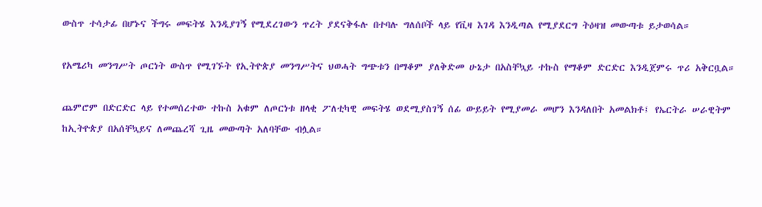ውስጥ ተሳታፊ በሆኑና ችግሩ መፍትሄ እንዲያገኝ የሚደረገውን ጥረት ያደናቅፋሉ በተባሉ ግለሰቦች ላይ የቪዛ እገዳ እንዲጣል የሚያደርግ ትዕዛዝ መውጣቱ ይታወሳል።

የአሜሪካ መንግሥት ጦርነት ውስጥ የሚገኙት የኢትዮጵያ መንግሥትና ህወሓት ግጭቱን በማቆም ያለቅድመ ሁኔታ በአስቸኳይ ተኩስ የማቆም ድርድር እንዲጀምሩ ጥሪ አቅርቧል።

ጨምሮም በድርድር ላይ የተመሰረተው ተኩስ አቁም ለጦርነቱ ዘላቂ ፖለቲካዊ መፍትሄ ወደሚያስገኝ ሰፊ ውይይት የሚያመራ መሆን እንዳለበት አመልክቶ፤ የኤርትራ ሠራዊትም ከኢትዮጵያ በአሰቸኳይና ለመጨረሻ ጊዜ መውጣት አለባቸው ብሏል።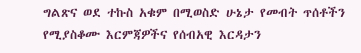ግልጽና ወደ ተኩስ አቁም በሚወስድ ሁኔታ የመብት ጥሰቶችን የሚያስቆሙ እርምጃዎችና የሰብአዊ እርዳታን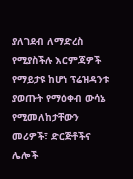ያለገደብ ለማድረስ የሚያስችሉ እርምጃዎች የማይታዩ ከሆነ ፕሬዝዳንቱ ያወጡት የማዕቀብ ውሳኔ የሚመለከታቸውን መሪዎች፣ ድርጅቶችና ሌሎች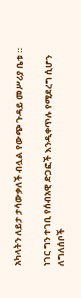አካላትን ለይታ ታሳውቃለች ብሏል የውጭ ጉዳይ መሥሪያ ቤቱ ።

ነገር ግን ተገቢ የሰብአዊ ድጋፎች እንዲቀጥሉ የሚደረግ ሲሆን ለግለሰቦች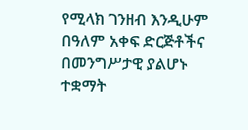የሚላክ ገንዘብ እንዲሁም በዓለም አቀፍ ድርጅቶችና በመንግሥታዊ ያልሆኑ ተቋማት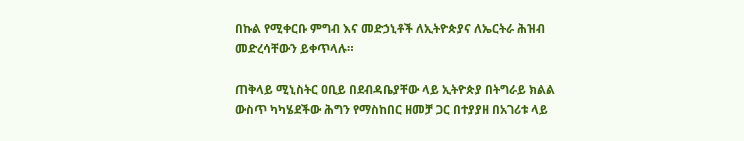በኩል የሚቀርቡ ምግብ እና መድኃኒቶች ለኢትዮጵያና ለኤርትራ ሕዝብ መድረሳቸውን ይቀጥላሉ።

ጠቅላይ ሚኒስትር ዐቢይ በደብዳቤያቸው ላይ ኢትዮጵያ በትግራይ ክልል ውስጥ ካካሄደችው ሕግን የማስከበር ዘመቻ ጋር በተያያዘ በአገሪቱ ላይ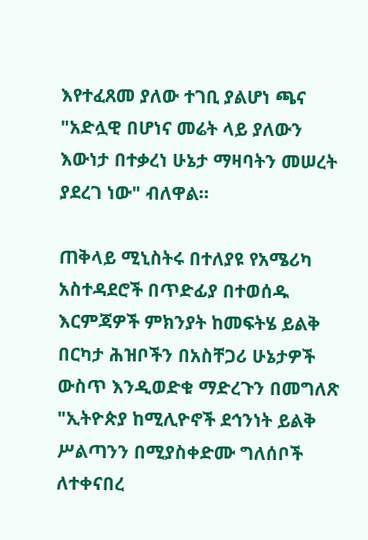እየተፈጸመ ያለው ተገቢ ያልሆነ ጫና "አድሏዊ በሆነና መሬት ላይ ያለውን እውነታ በተቃረነ ሁኔታ ማዛባትን መሠረት ያደረገ ነው" ብለዋል።

ጠቅላይ ሚኒስትሩ በተለያዩ የአሜሪካ አስተዳደሮች በጥድፊያ በተወሰዱ እርምጃዎች ምክንያት ከመፍትሄ ይልቅ በርካታ ሕዝቦችን በአስቸጋሪ ሁኔታዎች ውስጥ እንዲወድቁ ማድረጉን በመግለጽ "ኢትዮጵያ ከሚሊዮኖች ደኅንነት ይልቅ ሥልጣንን በሚያስቀድሙ ግለሰቦች ለተቀናበረ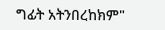ግፊት አትንበረከክም"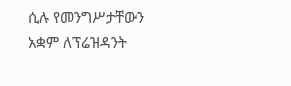ሲሉ የመንግሥታቸውን አቋም ለፕሬዝዳንት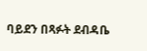ባይደን በጻፉት ደብዳቤ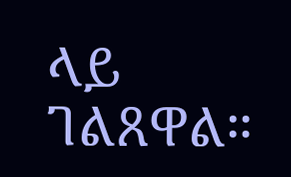ላይ ገልጸዋል።